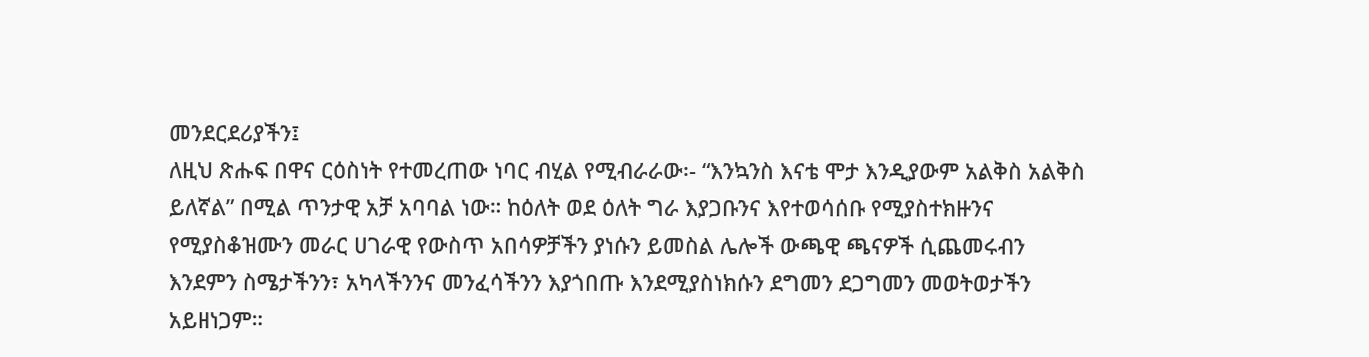መንደርደሪያችን፤
ለዚህ ጽሑፍ በዋና ርዕስነት የተመረጠው ነባር ብሂል የሚብራራው፡- “እንኳንስ እናቴ ሞታ እንዲያውም አልቅስ አልቅስ ይለኛል” በሚል ጥንታዊ አቻ አባባል ነው። ከዕለት ወደ ዕለት ግራ እያጋቡንና እየተወሳሰቡ የሚያስተክዙንና የሚያስቆዝሙን መራር ሀገራዊ የውስጥ አበሳዎቻችን ያነሱን ይመስል ሌሎች ውጫዊ ጫናዎች ሲጨመሩብን እንደምን ስሜታችንን፣ አካላችንንና መንፈሳችንን እያጎበጡ እንደሚያስነክሱን ደግመን ደጋግመን መወትወታችን አይዘነጋም።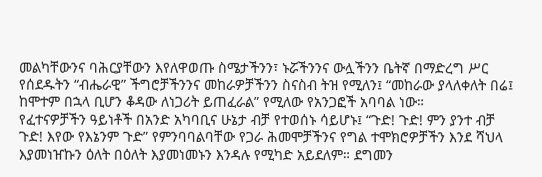መልካቸውንና ባሕርያቸውን እየለዋወጡ ስሜታችንን፣ ኑሯችንንና ውሏችንን ቤትኛ በማድረግ ሥር የሰደዱትን “ብሔራዊ” ችግሮቻችንንና መከራዎቻችንን ስናስብ ትዝ የሚለን፤ “መከራው ያላለቀለት በሬ፤ ከሞተም በኋላ ቢሆን ቆዳው ለነጋሪት ይጠፈራል” የሚለው የአንጋፎች አባባል ነው።
የፈተናዎቻችን ዓይነቶች በአንድ አካባቢና ሁኔታ ብቻ የተወሰኑ ሳይሆኑ፤ “ጉድ! ጉድ! ምን ያንተ ብቻ ጉድ! እየው የእኔንም ጉድ” የምንባባልባቸው የጋራ ሕመሞቻችንና የግል ተሞክሮዎቻችን እንደ ሻህላ እያመነዠኩን ዕለት በዕለት እያመነመኑን እንዳሉ የሚካድ አይደለም። ደግመን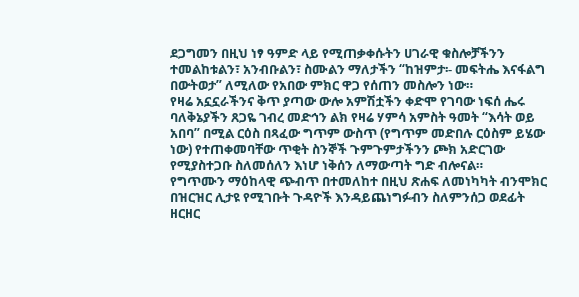ደጋግመን በዚህ ነፃ ዓምድ ላይ የሚጠቃቀሱትን ሀገራዊ ቁስሎቻችንን ተመልከቱልን፣ አንብቡልን፣ ስሙልን ማለታችን “ከዝምታ፡- መፍትሔ እናፋልግ በውትወታ” ለሚለው የአበው ምክር ዋጋ የሰጠን መስሎን ነው።
የዛሬ አኗኗራችንና ቅጥ ያጣው ውሎ አምሽቷችን ቀድሞ የገባው ነፍሰ ሔሩ ባለቅኔያችን ጸጋዬ ገብረ መድኅን ልክ የዛሬ ሃምሳ አምስት ዓመት “እሳት ወይ አበባ” በሚል ርዕስ በጻፈው ግጥም ውስጥ (የግጥም መድበሉ ርዕስም ይሄው ነው) የተጠቀመባቸው ጥቂት ስንኞች ጉምጉምታችንን ጮክ አድርገው የሚያስተጋቡ ስለመሰለን እነሆ ነቅሰን ለማውጣት ግድ ብሎናል።
የግጥሙን ማዕከላዊ ጭብጥ በተመለከተ በዚህ ጽሐፍ ለመነካካት ብንሞክር በዝርዝር ሊታዩ የሚገቡት ጉዳዮች እንዳይጨነግፉብን ስለምንሰጋ ወደፊት ዘርዘር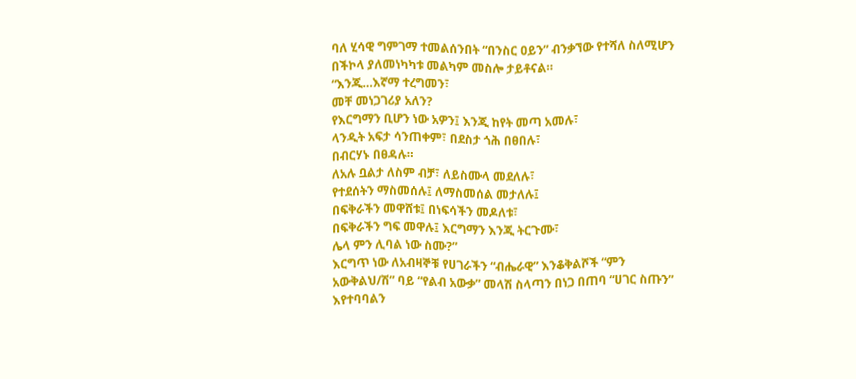ባለ ሂሳዊ ግምገማ ተመልሰንበት “በንስር ዐይን” ብንቃኘው የተሻለ ስለሚሆን በችኮላ ያለመነካካቱ መልካም መስሎ ታይቶናል።
“እንጂ…እኛማ ተረግመን፣
መቸ መነጋገሪያ አለን?
የእርግማን ቢሆን ነው አዎን፤ እንጂ ከየት መጣ አመሉ፣
ላንዲት አፍታ ሳንጠቀም፣ በደስታ ጎሕ በፀበሉ፣
በብርሃኑ በፀዳሉ።
ለአሉ ቧልታ ለስም ብቻ፣ ለይስሙላ መደለሉ፣
የተደሰትን ማስመሰሉ፤ ለማስመሰል መታለሉ፤
በፍቅራችን መዋሸቱ፤ በነፍሳችን መዶለቱ፣
በፍቅራችን ግፍ መዋሉ፤ እርግማን እንጂ ትርጉሙ፣
ሌላ ምን ሊባል ነው ስሙ?”
እርግጥ ነው ለአብዛኞቹ የሀገራችን “ብሔራዊ” እንቆቅልሾች “ምን አውቅልህ/ሽ” ባይ “የልብ አውቃ” መላሽ ስላጣን በነጋ በጠባ “ሀገር ስጡን” እየተባባልን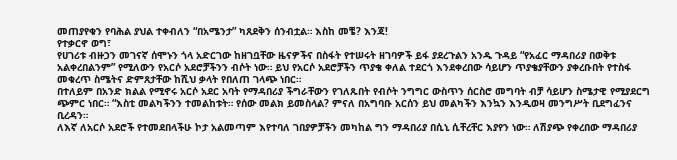መጠያየቁን የባሕል ያህል ተቀብለን “በአሜንታ” ካጸደቅን ሰንብቷል። እስከ መቼ? እንጃ!
የተቃርኖ ወግ፣
የሀገሪቱ ብዙኃን መገናኛ ሰሞኑን ጎላ አድርገው ከዘገቧቸው ዜናዎችና በስፋት የተሠሩት ዘገባዎች ይፋ ያደረጉልን አንዱ ጉዳይ “የአፈር ማዳበሪያ በወቅቱ አልቀረበልንም” የሚለውን የአርሶ አደሮቻችንን ብሶት ነው። ይህ የአርሶ አደሮቻችን ጥያቄ ቀለል ተደርጎ እንደቀረበው ሳይሆን ጥያቄያቸውን ያቀረቡበት የተስፋ መቁረጥ ስሜትና ድምጸታቸው ከሺህ ቃላት የበለጠ ገላጭ ነበር።
በተለይም በአንድ ክልል የሚኖሩ አርሶ አደር አባት የማዳበሪያ ችግራቸውን የገለጹበት የብሶት ንግግር ውስጥን ሰርስሮ መግባት ብቻ ሳይሆን ስሜታዊ የሚያደርግ ጭምር ነበር። “እስቲ መልካችንን ተመልከቱት። የሰው መልክ ይመስላል? ምናለ በአግባቡ አርሰን ይህ መልካችን እንኳን እንዲወዛ መንግሥት ቢደግፈንና ቢረዳን።
ለእኛ ለአርሶ አደሮች የተመደበላችሁ ኮታ አልመጣም እየተባለ ገበያዎቻችን መካከል ግን ማዳበሪያ በሲኒ ሲቸረቸር እያየን ነው። ለሽያጭ የቀረበው ማዳበሪያ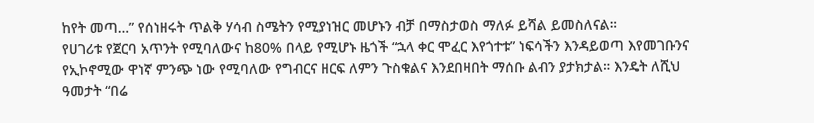ከየት መጣ…” የሰነዘሩት ጥልቅ ሃሳብ ስሜትን የሚያነዝር መሆኑን ብቻ በማስታወስ ማለፉ ይሻል ይመስለናል።
የሀገሪቱ የጀርባ አጥንት የሚባለውና ከ80% በላይ የሚሆኑ ዜጎች “ኋላ ቀር ሞፈር እየጎተቱ” ነፍሳችን እንዳይወጣ እየመገቡንና የኢኮኖሚው ዋነኛ ምንጭ ነው የሚባለው የግብርና ዘርፍ ለምን ጉስቁልና እንደበዛበት ማሰቡ ልብን ያታክታል። እንዴት ለሺህ ዓመታት “በሬ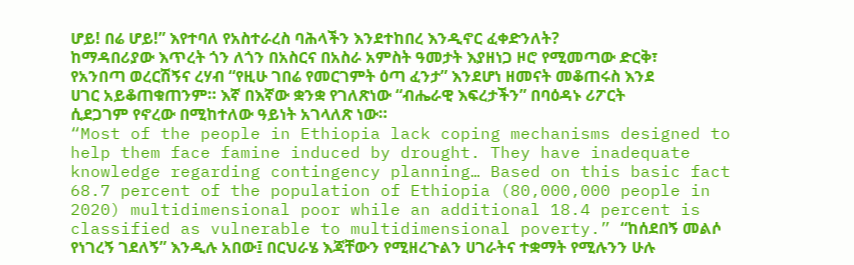ሆይ! በሬ ሆይ!” እየተባለ የአስተራረስ ባሕላችን እንደተከበረ እንዲኖር ፈቀድንለት?
ከማዳበሪያው እጥረት ጎን ለጎን በአስርና በአስራ አምስት ዓመታት እያዘነጋ ዞሮ የሚመጣው ድርቅ፣ የአንበጣ ወረርሽኝና ረሃብ “የዚሁ ገበሬ የመርገምት ዕጣ ፈንታ” እንደሆነ ዘመናት መቆጠሩስ እንደ ሀገር አይቆጠቁጠንም። እኛ በእኛው ቋንቋ የገለጽነው “ብሔራዊ እፍረታችን” በባዕዳኑ ሪፖርት ሲደጋገም የኖረው በሚከተለው ዓይነት አገላለጽ ነው።
“Most of the people in Ethiopia lack coping mechanisms designed to help them face famine induced by drought. They have inadequate knowledge regarding contingency planning… Based on this basic fact 68.7 percent of the population of Ethiopia (80,000,000 people in 2020) multidimensional poor while an additional 18.4 percent is classified as vulnerable to multidimensional poverty.” “ከሰደበኝ መልሶ የነገረኝ ገደለኝ” እንዲሉ አበው፤ በርህራሄ እጃቸውን የሚዘረጉልን ሀገራትና ተቋማት የሚሉንን ሁሉ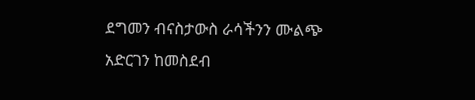ደግመን ብናስታውስ ራሳችንን ሙልጭ አድርገን ከመስደብ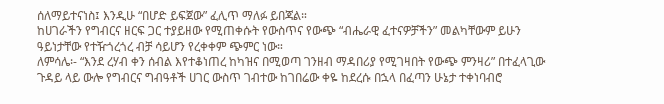ሰለማይተናነስ፤ እንዲሁ “በሆድ ይፍጀው” ፈሊጥ ማለፉ ይበጃል።
ከሀገራችን የግብርና ዘርፍ ጋር ተያይዘው የሚጠቀሱት የውስጥና የውጭ “ብሔራዊ ፈተናዎቻችን” መልካቸውም ይሁን ዓይነታቸው የተዥጎረጎረ ብቻ ሳይሆን የረቀቀም ጭምር ነው።
ለምሳሌ፡- “እንደ ረሃብ ቀን ሰብል እየተቆነጠረ ከካዝና በሚወጣ ገንዘብ ማዳበሪያ የሚገዛበት የውጭ ምንዛሪ” በተፈላጊው ጉዳይ ላይ ውሎ የግብርና ግብዓቶች ሀገር ውስጥ ገብተው ከገበሬው ቀዬ ከደረሱ በኋላ በፈጣን ሁኔታ ተቀነባብሮ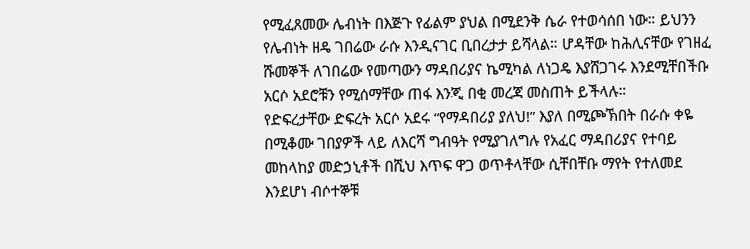የሚፈጸመው ሌብነት በእጅጉ የፊልም ያህል በሚደንቅ ሴራ የተወሳሰበ ነው። ይህንን የሌብነት ዘዴ ገበሬው ራሱ እንዲናገር ቢበረታታ ይሻላል። ሆዳቸው ከሕሊናቸው የገዘፈ ሹመኞች ለገበሬው የመጣውን ማዳበሪያና ኬሚካል ለነጋዴ እያሸጋገሩ እንደሚቸበችቡ አርሶ አደሮቹን የሚሰማቸው ጠፋ እንጂ በቂ መረጃ መስጠት ይችላሉ።
የድፍረታቸው ድፍረት አርሶ አደሩ “የማዳበሪያ ያለህ!” እያለ በሚጮኽበት በራሱ ቀዬ በሚቆሙ ገበያዎች ላይ ለእርሻ ግብዓት የሚያገለግሉ የአፈር ማዳበሪያና የተባይ መከላከያ መድኃኒቶች በሺህ እጥፍ ዋጋ ወጥቶላቸው ሲቸበቸቡ ማየት የተለመደ እንደሆነ ብሶተኞቹ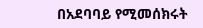በአደባባይ የሚመሰክሩት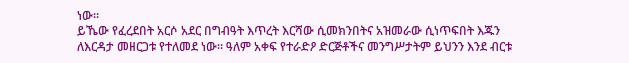ነው።
ይኼው የፈረደበት አርሶ አደር በግብዓት እጥረት እርሻው ሲመክንበትና አዝመራው ሲነጥፍበት እጁን ለእርዳታ መዘርጋቱ የተለመደ ነው። ዓለም አቀፍ የተራድዖ ድርጅቶችና መንግሥታትም ይህንን እንደ ብርቱ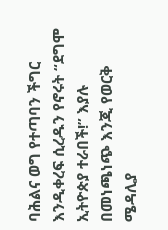ባሕልና ወግ የተጣባን ችግር እንዲቀረፍ ሲረዱን የኖሩት “ደግሞ ኢትዮጵያ ተራበች!” እያሉ በመነጫነጭ እንጂ የወርቅ ሜዳሊያ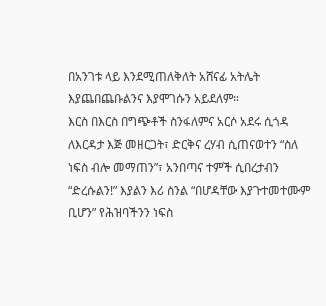በአንገቱ ላይ እንደሚጠለቅለት አሸናፊ አትሌት እያጨበጨቡልንና እያሞገሱን አይደለም።
እርስ በእርስ በግጭቶች ስንፋለምና አርሶ አደሩ ሲጎዳ ለእርዳታ እጅ መዘርጋት፣ ድርቅና ረሃብ ሲጠናወተን “ስለ ነፍስ ብሎ መማጠን”፣ አንበጣና ተምች ሲበረታብን “ድረሱልን!” እያልን እሪ ስንል “በሆዳቸው እያጉተመተሙም ቢሆን” የሕዝባችንን ነፍስ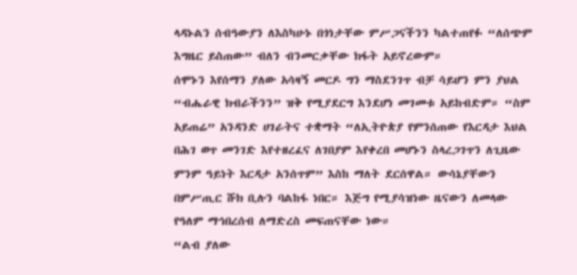ላዳኑልን ሰብዓውያን ለእስካሁኑ በጎነታቸው ምሥጋናችንን ካልተጠየፉ “ለሰጭም እግዜር ይስጠው” ብለን ብንመርቃቸው ክፋት አይኖረውም።
ሰሞኑን እየሰማን ያለው አሳዛኝ መርዶ ግን ማስደንገጥ ብቻ ሳይሆን ምን ያህል “ብሔራዊ ክብራችንን” ዝቅ የሚያደርግ እንደሆነ መገመቱ አይከብድም። “ስም አይጠሬ” አንዳንድ ሀገራትና ተቋማት “ለኢትዮጵያ የምንሰጠው የእርዳታ እህል በሕገ ወጥ መንገድ እየተዘረፈና ለገበያም እየቀረበ መሆኑን ስላረጋገጥን ለጊዜው ምንም ዓይነት እርዳታ አንሰጥም” እስከ ማለት ደርሰዋል። ውሳኔያቸውን በምሥጢር ሹክ ቢሉን ባልከፋ ነበር። እጅግ የሚያሳዝነው ዜናውን ለመላው የዓለም ማኅበረሰብ ለማድረስ መፍጠናቸው ነው።
“ልብ ያለው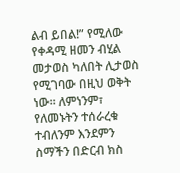ልብ ይበል!” የሚለው የቀዳሚ ዘመን ብሂል መታወስ ካለበት ሊታወስ የሚገባው በዚህ ወቅት ነው። ለምነንም፣ የለመኑትን ተሰራረቁ ተብለንም እንደምን ስማችን በድርብ ክስ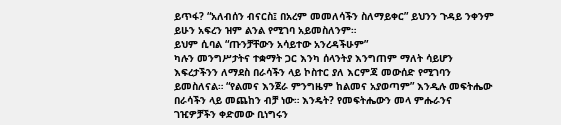ይጥፋ? “አለብሰን ብናርስ፤ በአረም መመለሳችን ስለማይቀር” ይህንን ጉዳይ ንቀንም ይሁን አፍረን ዝም ልንል የሚገባ አይመስለንም።
ይህም ሲባል “ጡንቻቸውን አሳይተው አንረዳችሁም”
ካሉን መንግሥታትና ተቋማት ጋር እንካ ሰላንትያ እንግጠም ማለት ሳይሆን እፍረታችንን ለማደስ በራሳችን ላይ ኮስተር ያለ እርምጃ መውሰድ የሚገባን ይመስለናል። “የልመና እንጀራ ምንግዜም ከልመና አያወጣም” እንዲሉ መፍትሔው በራሳችን ላይ መጨከን ብቻ ነው። እንዴት? የመፍትሔውን መላ ምሑራንና ገዢዎቻችን ቀድመው ቢነግሩን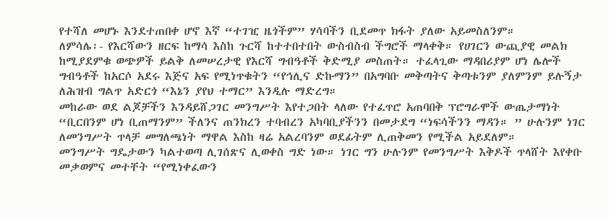የተሻለ መሆኑ እንደተጠበቀ ሆኖ እኛ “ተገዢ ዜጎችም” ሃሳባችን ቢደመጥ ክፋት ያለው አይመስለንም።
ለምሳሌ፡- የእርሻውን ዘርፍ ከማሳ እስከ ጉርሻ ከተተበተበት ውስብስብ ችግሮች ማላቀቅ። የሀገርን ውጪያዊ መልክ ከሚያደምቁ ወጭዎች ይልቅ ለመሠረታዊ የእርሻ ግብዓቶች ቅድሚያ መስጠት። ተፈላጊው ማዳበሪያም ሆነ ሌሎች ግብዓቶች ከአርሶ አደሩ እጅና አፍ የሚነጥቁትን “የኅሊና ድኩማን” በአግባቡ መቅጣትና ቅጣቱንም ያለምንም ይሉኝታ ለሕዝብ ግልጥ አድርጎ “እኔን ያየህ ተማር” እንዲሉ ማድረግ።
መከራው ወደ ልጆቻችን እንዳይሸጋገር መንግሥት እየተጋበት ላለው የተፈጥሮ አጠባበቅ ፕሮግራሞች ውጤታማነት “ቢርበንም ሆነ ቢጠማንም” ችለንና ጠንክረን ተባብረን አካባቢያችንን በመታደግ “ነፍሳችንን ማዳን። ” ሁሉንም ነገር ለመንግሥት ጥላቻ መግለጫነት ማዋል እስከ ዛሬ አልረባንም ወደፊትም ሊጠቅመን የሚችል አይደለም።
መንግሥት ግዴታውን ካልተወጣ ሊገሰጽና ሊወቀስ ግድ ነው። ነገር ግን ሁሉንም የመንግሥት እቅዶች ጥላሸት እየቀቡ መቃወምና መተቸት “የሚነቀፈውን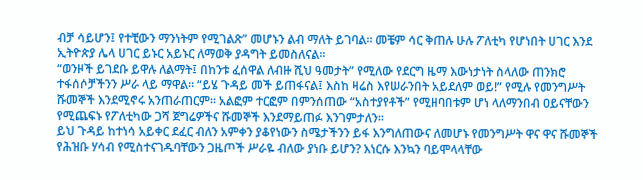ብቻ ሳይሆን፤ የተቺውን ማንነትም የሚገልጽ” መሆኑን ልብ ማለት ይገባል። መቼም ሳር ቅጠሉ ሁሉ ፖለቲካ የሆነበት ሀገር እንደ ኢትዮጵያ ሌላ ሀገር ይኑር አይኑር ለማወቅ ያዳግት ይመስለናል።
“ወንዞች ይገደቡ ይዋሉ ለልማት፤ በከንቱ ፈሰዋል ለብዙ ሺህ ዓመታት” የሚለው የደርግ ዜማ እውነታነት ስላለው ጠንክሮ ተፋሰሶቻችንን ሥራ ላይ ማዋል። “ይሄ ጉዳይ መች ይጠፋናል፤ እስከ ዛሬስ እየሠራንበት አይደለም ወይ!” የሚሉ የመንግሥት ሹመኞች እንደሚኖሩ አንጠራጠርም። አልፎም ተርፎም በምንሰጠው “አስተያየቶች” የሚዘባበቱም ሆነ ላለማንበብ ዐይናቸውን የሚጨፍኑ የፖለቲካው ጋሻ ጀግሬዎችና ሹመኞች እንደማይጠፉ እንገምታለን።
ይህ ጉዳይ ከተነሳ አይቀር ደፈር ብለን አምቀን ያቆየነውን ስሜታችንን ይፋ እንግለጠውና ለመሆኑ የመንግሥት ዋና ዋና ሹመኞች የሕዝቡ ሃሳብ የሚስተናገዱባቸውን ጋዜጦች ሥራዬ ብለው ያነቡ ይሆን? እነርሱ እንኳን ባይሞላላቸው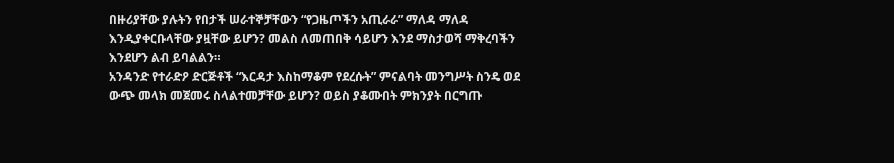በዙሪያቸው ያሉትን የበታች ሠራተኞቻቸውን “የጋዜጦችን አጢራራ” ማለዳ ማለዳ እንዲያቀርቡላቸው ያዟቸው ይሆን? መልስ ለመጠበቅ ሳይሆን እንደ ማስታወሻ ማቅረባችን እንደሆን ልብ ይባልልን።
አንዳንድ የተራድዖ ድርጅቶች “እርዳታ እስከማቆም የደረሱት” ምናልባት መንግሥት ስንዴ ወደ ውጭ መላክ መጀመሩ ስላልተመቻቸው ይሆን? ወይስ ያቆሙበት ምክንያት በርግጡ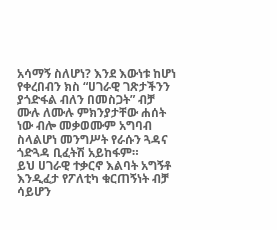አሳማኝ ስለሆነ? እንደ እውነቱ ከሆነ የቀረበብን ክስ “ሀገራዊ ገጽታችንን ያጎድፋል ብለን በመስጋት” ብቻ ሙሉ ለሙሉ ምክንያታቸው ሐሰት ነው ብሎ መቃወሙም አግባብ ስላልሆነ መንግሥት የራሱን ጓዳና ጎድጓዳ ቢፈትሽ አይከፋም።
ይህ ሀገራዊ ተቃርኖ እልባት አግኝቶ እንዲፈታ የፖለቲካ ቁርጠኝነት ብቻ ሳይሆን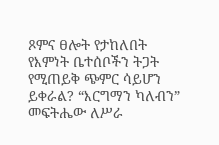ጾምና ፀሎት የታከለበት የእምነት ቤተሰቦችን ትጋት የሚጠይቅ ጭምር ሳይሆን ይቀራል? “እርግማን ካለብን” መፍትሔው ለሥራ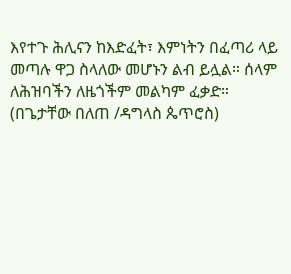እየተጉ ሕሊናን ከእድፈት፣ እምነትን በፈጣሪ ላይ መጣሉ ዋጋ ስላለው መሆኑን ልብ ይሏል። ሰላም ለሕዝባችን ለዜጎችም መልካም ፈቃድ።
(በጌታቸው በለጠ /ዳግላስ ጴጥሮስ)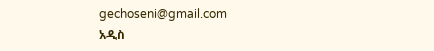gechoseni@gmail.com
አዲስ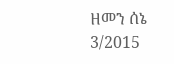ዘመን ሰኔ 3/2015